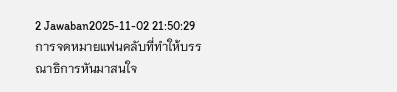2 Jawaban2025-11-02 21:50:29
การจดหมายแฟนคลับที่ทำให้บรรณาธิการหันมาสนใจ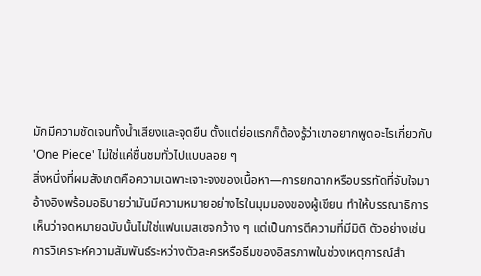มักมีความชัดเจนทั้งน้ำเสียงและจุดยืน ตั้งแต่ย่อแรกก็ต้องรู้ว่าเขาอยากพูดอะไรเกี่ยวกับ 'One Piece' ไม่ใช่แค่ชื่นชมทั่วไปแบบลอย ๆ
สิ่งหนึ่งที่ผมสังเกตคือความเฉพาะเจาะจงของเนื้อหา—การยกฉากหรือบรรทัดที่จับใจมาอ้างอิงพร้อมอธิบายว่ามันมีความหมายอย่างไรในมุมมองของผู้เขียน ทำให้บรรณาธิการเห็นว่าจดหมายฉบับนั้นไม่ใช่แฟนเมสเซจกว้าง ๆ แต่เป็นการตีความที่มีมิติ ตัวอย่างเช่น การวิเคราะห์ความสัมพันธ์ระหว่างตัวละครหรือธีมของอิสรภาพในช่วงเหตุการณ์สำ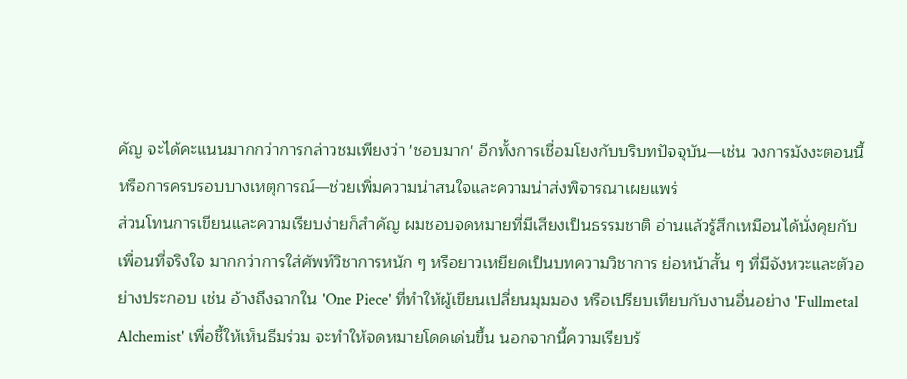คัญ จะได้คะแนนมากกว่าการกล่าวชมเพียงว่า 'ชอบมาก' อีกทั้งการเชื่อมโยงกับบริบทปัจจุบัน—เช่น วงการมังงะตอนนี้หรือการครบรอบบางเหตุการณ์—ช่วยเพิ่มความน่าสนใจและความน่าส่งพิจารณาเผยแพร่
ส่วนโทนการเขียนและความเรียบง่ายก็สำคัญ ผมชอบจดหมายที่มีเสียงเป็นธรรมชาติ อ่านแล้วรู้สึกเหมือนได้นั่งคุยกับเพื่อนที่จริงใจ มากกว่าการใส่ศัพท์วิชาการหนัก ๆ หรือยาวเหยียดเป็นบทความวิชาการ ย่อหน้าสั้น ๆ ที่มีจังหวะและตัวอย่างประกอบ เช่น อ้างถึงฉากใน 'One Piece' ที่ทำให้ผู้เขียนเปลี่ยนมุมมอง หรือเปรียบเทียบกับงานอื่นอย่าง 'Fullmetal Alchemist' เพื่อชี้ให้เห็นธีมร่วม จะทำให้จดหมายโดดเด่นขึ้น นอกจากนี้ความเรียบร้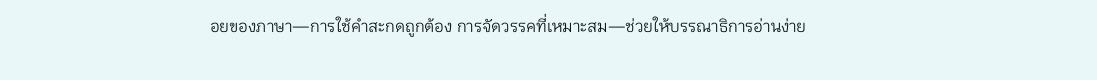อยของภาษา—การใช้คำสะกดถูกต้อง การจัดวรรคที่เหมาะสม—ช่วยให้บรรณาธิการอ่านง่าย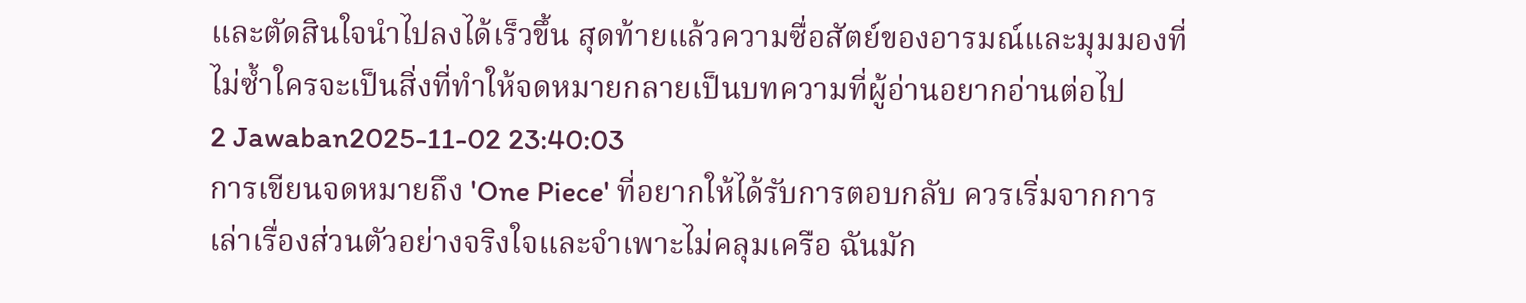และตัดสินใจนำไปลงได้เร็วขึ้น สุดท้ายแล้วความซื่อสัตย์ของอารมณ์และมุมมองที่ไม่ซ้ำใครจะเป็นสิ่งที่ทำให้จดหมายกลายเป็นบทความที่ผู้อ่านอยากอ่านต่อไป
2 Jawaban2025-11-02 23:40:03
การเขียนจดหมายถึง 'One Piece' ที่อยากให้ได้รับการตอบกลับ ควรเริ่มจากการเล่าเรื่องส่วนตัวอย่างจริงใจและจำเพาะไม่คลุมเครือ ฉันมัก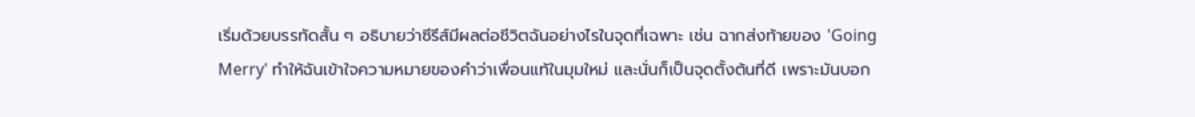เริ่มด้วยบรรทัดสั้น ๆ อธิบายว่าซีรีส์มีผลต่อชีวิตฉันอย่างไรในจุดที่เฉพาะ เช่น ฉากส่งท้ายของ 'Going Merry' ทำให้ฉันเข้าใจความหมายของคำว่าเพื่อนแท้ในมุมใหม่ และนั่นก็เป็นจุดตั้งต้นที่ดี เพราะมันบอก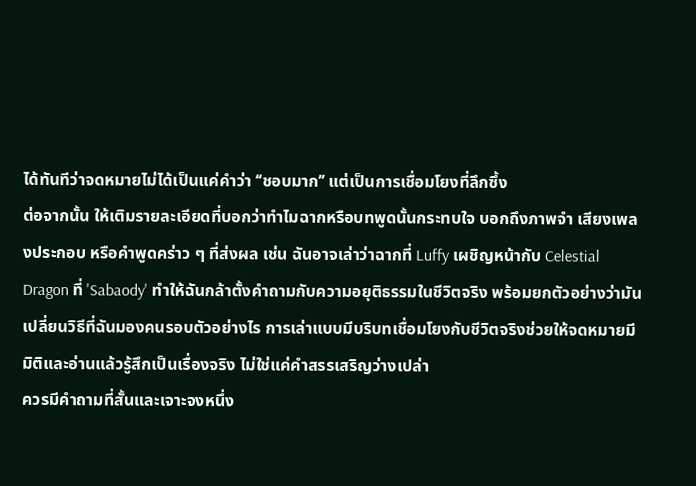ได้ทันทีว่าจดหมายไม่ได้เป็นแค่คำว่า ‘‘ชอบมาก’’ แต่เป็นการเชื่อมโยงที่ลึกซึ้ง
ต่อจากนั้น ให้เติมรายละเอียดที่บอกว่าทำไมฉากหรือบทพูดนั้นกระทบใจ บอกถึงภาพจำ เสียงเพลงประกอบ หรือคำพูดคร่าว ๆ ที่ส่งผล เช่น ฉันอาจเล่าว่าฉากที่ Luffy เผชิญหน้ากับ Celestial Dragon ที่ 'Sabaody' ทำให้ฉันกล้าตั้งคำถามกับความอยุติธรรมในชีวิตจริง พร้อมยกตัวอย่างว่ามันเปลี่ยนวิธีที่ฉันมองคนรอบตัวอย่างไร การเล่าแบบมีบริบทเชื่อมโยงกับชีวิตจริงช่วยให้จดหมายมีมิติและอ่านแล้วรู้สึกเป็นเรื่องจริง ไม่ใช่แค่คำสรรเสริญว่างเปล่า
ควรมีคำถามที่สั้นและเจาะจงหนึ่ง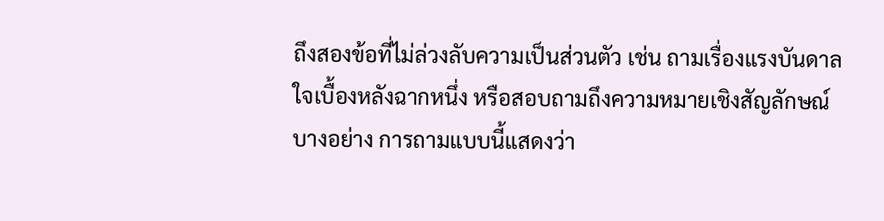ถึงสองข้อที่ไม่ล่วงลับความเป็นส่วนตัว เช่น ถามเรื่องแรงบันดาลใจเบื้องหลังฉากหนึ่ง หรือสอบถามถึงความหมายเชิงสัญลักษณ์บางอย่าง การถามแบบนี้แสดงว่า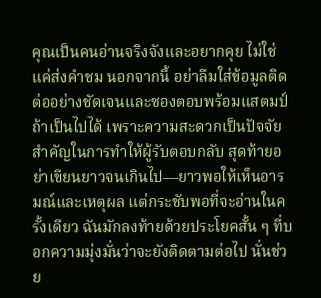คุณเป็นคนอ่านจริงจังและอยากคุย ไม่ใช่แค่ส่งคำชม นอกจากนี้ อย่าลืมใส่ข้อมูลติดต่ออย่างชัดเจนและซองตอบพร้อมแสตมป์ถ้าเป็นไปได้ เพราะความสะดวกเป็นปัจจัยสำคัญในการทำให้ผู้รับตอบกลับ สุดท้ายอย่าเขียนยาวจนเกินไป—ยาวพอให้เห็นอารมณ์และเหตุผล แต่กระชับพอที่จะอ่านในครั้งเดียว ฉันมักลงท้ายด้วยประโยคสั้น ๆ ที่บอกความมุ่งมั่นว่าจะยังติดตามต่อไป นั่นช่วย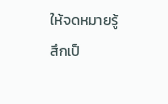ให้จดหมายรู้สึกเป็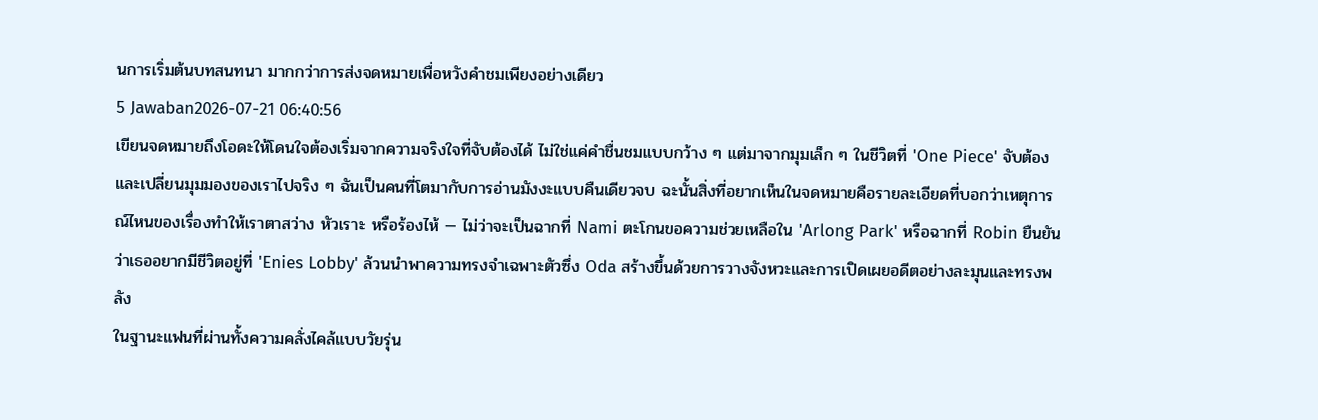นการเริ่มต้นบทสนทนา มากกว่าการส่งจดหมายเพื่อหวังคำชมเพียงอย่างเดียว
5 Jawaban2026-07-21 06:40:56
เขียนจดหมายถึงโอดะให้โดนใจต้องเริ่มจากความจริงใจที่จับต้องได้ ไม่ใช่แค่คำชื่นชมแบบกว้าง ๆ แต่มาจากมุมเล็ก ๆ ในชีวิตที่ 'One Piece' จับต้องและเปลี่ยนมุมมองของเราไปจริง ๆ ฉันเป็นคนที่โตมากับการอ่านมังงะแบบคืนเดียวจบ ฉะนั้นสิ่งที่อยากเห็นในจดหมายคือรายละเอียดที่บอกว่าเหตุการณ์ไหนของเรื่องทำให้เราตาสว่าง หัวเราะ หรือร้องไห้ — ไม่ว่าจะเป็นฉากที่ Nami ตะโกนขอความช่วยเหลือใน 'Arlong Park' หรือฉากที่ Robin ยืนยันว่าเธออยากมีชีวิตอยู่ที่ 'Enies Lobby' ล้วนนำพาความทรงจำเฉพาะตัวซึ่ง Oda สร้างขึ้นด้วยการวางจังหวะและการเปิดเผยอดีตอย่างละมุนและทรงพลัง
ในฐานะแฟนที่ผ่านทั้งความคลั่งไคล้แบบวัยรุ่น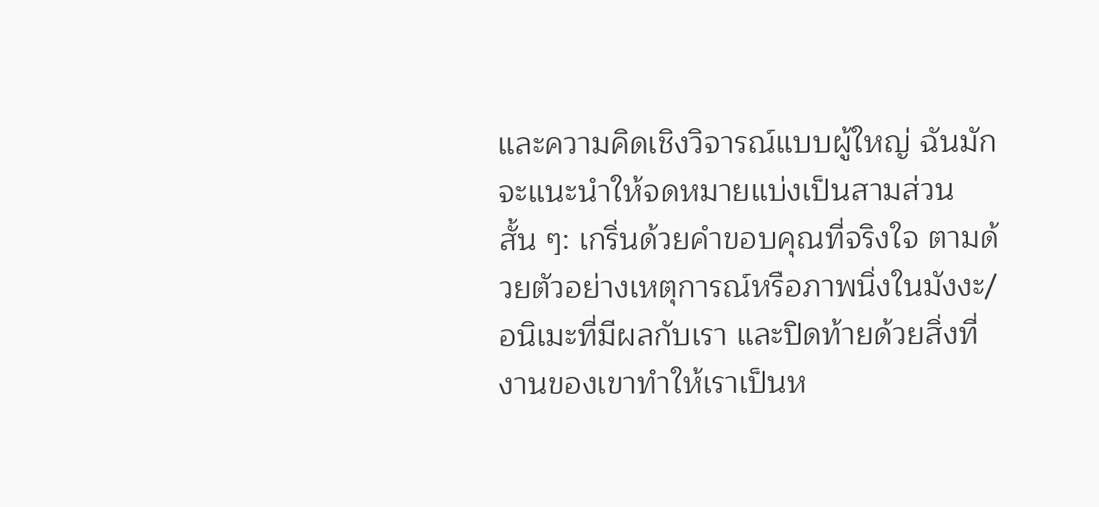และความคิดเชิงวิจารณ์แบบผู้ใหญ่ ฉันมักจะแนะนำให้จดหมายแบ่งเป็นสามส่วนสั้น ๆ: เกริ่นด้วยคำขอบคุณที่จริงใจ ตามด้วยตัวอย่างเหตุการณ์หรือภาพนิ่งในมังงะ/อนิเมะที่มีผลกับเรา และปิดท้ายด้วยสิ่งที่งานของเขาทำให้เราเป็นห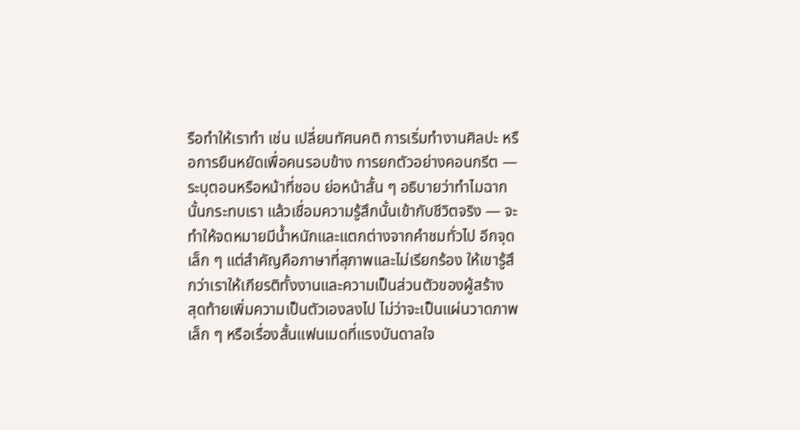รือทำให้เราทำ เช่น เปลี่ยนทัศนคติ การเริ่มทำงานศิลปะ หรือการยืนหยัดเพื่อคนรอบข้าง การยกตัวอย่างคอนกรีต — ระบุตอนหรือหน้าที่ชอบ ย่อหน้าสั้น ๆ อธิบายว่าทำไมฉากนั้นกระทบเรา แล้วเชื่อมความรู้สึกนั้นเข้ากับชีวิตจริง — จะทำให้จดหมายมีน้ำหนักและแตกต่างจากคำชมทั่วไป อีกจุดเล็ก ๆ แต่สำคัญคือภาษาที่สุภาพและไม่เรียกร้อง ให้เขารู้สึกว่าเราให้เกียรติทั้งงานและความเป็นส่วนตัวของผู้สร้าง
สุดท้ายเพิ่มความเป็นตัวเองลงไป ไม่ว่าจะเป็นแผ่นวาดภาพเล็ก ๆ หรือเรื่องสั้นแฟนเมดที่แรงบันดาลใจ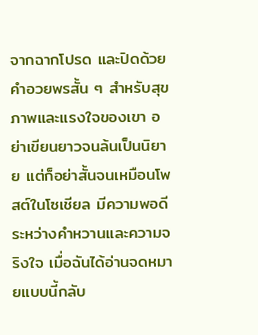จากฉากโปรด และปิดด้วยคำอวยพรสั้น ๆ สำหรับสุขภาพและแรงใจของเขา อย่าเขียนยาวจนล้นเป็นนิยาย แต่ก็อย่าสั้นจนเหมือนโพสต์ในโซเชียล มีความพอดีระหว่างคำหวานและความจริงใจ เมื่อฉันได้อ่านจดหมายแบบนี้กลับ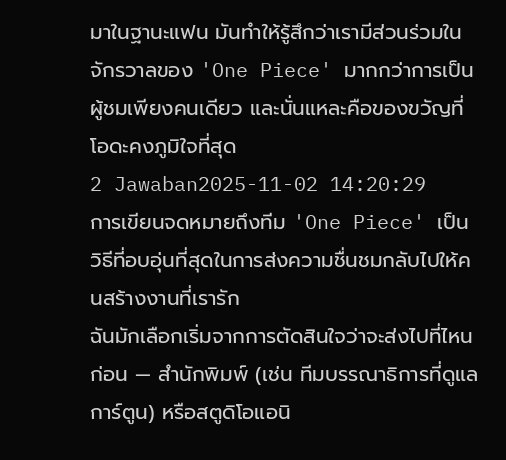มาในฐานะแฟน มันทำให้รู้สึกว่าเรามีส่วนร่วมในจักรวาลของ 'One Piece' มากกว่าการเป็นผู้ชมเพียงคนเดียว และนั่นแหละคือของขวัญที่โอดะคงภูมิใจที่สุด
2 Jawaban2025-11-02 14:20:29
การเขียนจดหมายถึงทีม 'One Piece' เป็นวิธีที่อบอุ่นที่สุดในการส่งความชื่นชมกลับไปให้คนสร้างงานที่เรารัก
ฉันมักเลือกเริ่มจากการตัดสินใจว่าจะส่งไปที่ไหนก่อน — สำนักพิมพ์ (เช่น ทีมบรรณาธิการที่ดูแลการ์ตูน) หรือสตูดิโอแอนิ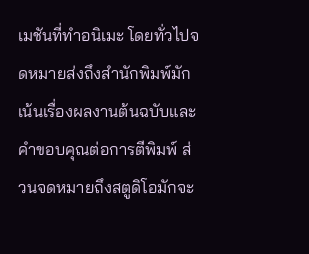เมชันที่ทำอนิเมะ โดยทั่วไปจดหมายส่งถึงสำนักพิมพ์มักเน้นเรื่องผลงานต้นฉบับและคำขอบคุณต่อการตีพิมพ์ ส่วนจดหมายถึงสตูดิโอมักจะ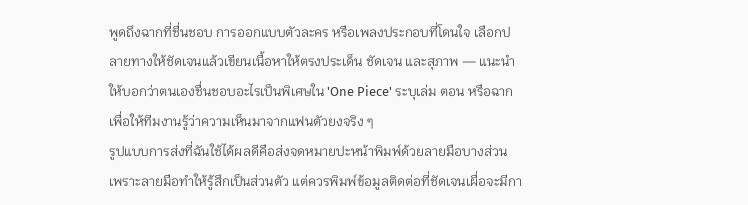พูดถึงฉากที่ชื่นชอบ การออกแบบตัวละคร หรือเพลงประกอบที่โดนใจ เลือกปลายทางให้ชัดเจนแล้วเขียนเนื้อหาให้ตรงประเด็น ชัดเจน และสุภาพ — แนะนำให้บอกว่าตนเองชื่นชอบอะไรเป็นพิเศษใน 'One Piece' ระบุเล่ม ตอน หรือฉาก เพื่อให้ทีมงานรู้ว่าความเห็นมาจากแฟนตัวยงจริง ๆ
รูปแบบการส่งที่ฉันใช้ได้ผลดีคือส่งจดหมายปะหน้าพิมพ์ด้วยลายมือบางส่วน เพราะลายมือทำให้รู้สึกเป็นส่วนตัว แต่ควรพิมพ์ข้อมูลติดต่อที่ชัดเจนเผื่อจะมีกา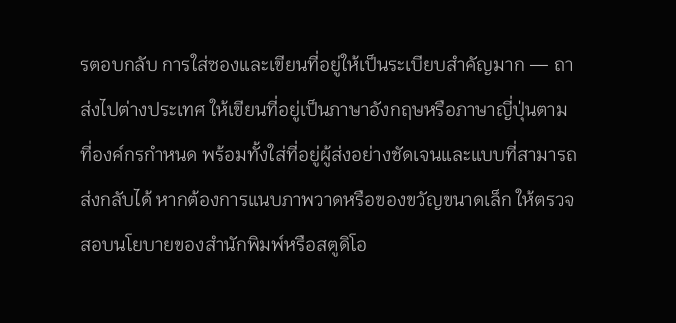รตอบกลับ การใส่ซองและเขียนที่อยู่ให้เป็นระเบียบสำคัญมาก — ถาส่งไปต่างประเทศ ให้เขียนที่อยู่เป็นภาษาอังกฤษหรือภาษาญี่ปุ่นตามที่องค์กรกำหนด พร้อมทั้งใส่ที่อยู่ผู้ส่งอย่างชัดเจนและแบบที่สามารถส่งกลับได้ หากต้องการแนบภาพวาดหรือของขวัญขนาดเล็ก ให้ตรวจสอบนโยบายของสำนักพิมพ์หรือสตูดิโอ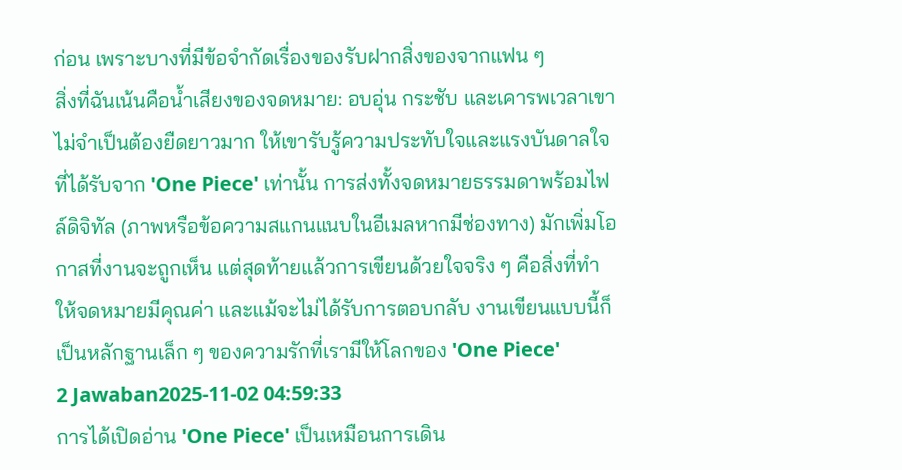ก่อน เพราะบางที่มีข้อจำกัดเรื่องของรับฝากสิ่งของจากแฟน ๆ
สิ่งที่ฉันเน้นคือน้ำเสียงของจดหมาย: อบอุ่น กระชับ และเคารพเวลาเขา ไม่จำเป็นต้องยืดยาวมาก ให้เขารับรู้ความประทับใจและแรงบันดาลใจที่ได้รับจาก 'One Piece' เท่านั้น การส่งทั้งจดหมายธรรมดาพร้อมไฟล์ดิจิทัล (ภาพหรือข้อความสแกนแนบในอีเมลหากมีช่องทาง) มักเพิ่มโอกาสที่งานจะถูกเห็น แต่สุดท้ายแล้วการเขียนด้วยใจจริง ๆ คือสิ่งที่ทำให้จดหมายมีคุณค่า และแม้จะไม่ได้รับการตอบกลับ งานเขียนแบบนี้ก็เป็นหลักฐานเล็ก ๆ ของความรักที่เรามีให้โลกของ 'One Piece'
2 Jawaban2025-11-02 04:59:33
การได้เปิดอ่าน 'One Piece' เป็นเหมือนการเดิน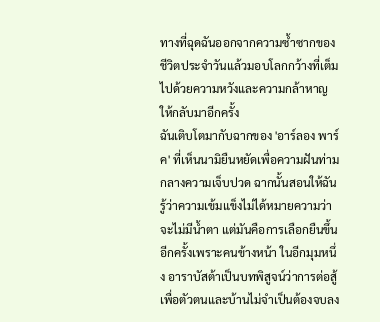ทางที่ฉุดฉันออกจากความซ้ำซากของชีวิตประจำวันแล้วมอบโลกกว้างที่เต็มไปด้วยความหวังและความกล้าหาญให้กลับมาอีกครั้ง
ฉันเติบโตมากับฉากของ 'อาร์ลอง พาร์ค' ที่เห็นนามิยืนหยัดเพื่อความฝันท่ามกลางความเจ็บปวด ฉากนั้นสอนให้ฉันรู้ว่าความเข้มแข็งไม่ได้หมายความว่าจะไม่มีน้ำตา แต่มันคือการเลือกยืนขึ้นอีกครั้งเพราะคนข้างหน้า ในอีกมุมหนึ่ง อาราบัสต้าเป็นบทพิสูจน์ว่าการต่อสู้เพื่อตัวตนและบ้านไม่จำเป็นต้องจบลง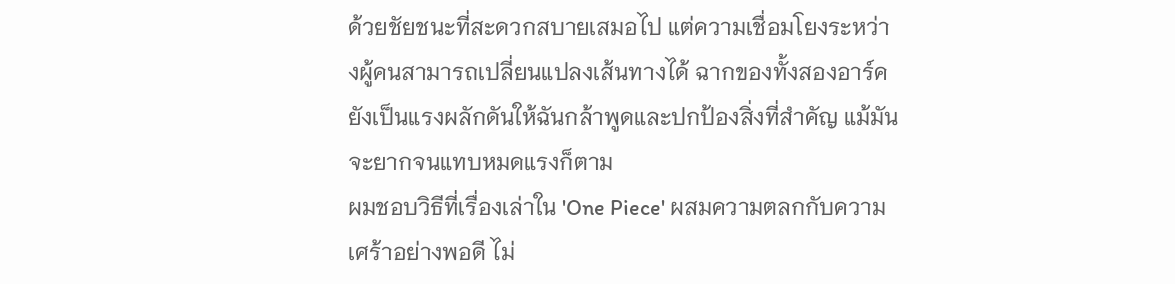ด้วยชัยชนะที่สะดวกสบายเสมอไป แต่ความเชื่อมโยงระหว่างผู้คนสามารถเปลี่ยนแปลงเส้นทางได้ ฉากของทั้งสองอาร์คยังเป็นแรงผลักดันให้ฉันกล้าพูดและปกป้องสิ่งที่สำคัญ แม้มันจะยากจนแทบหมดแรงก็ตาม
ผมชอบวิธีที่เรื่องเล่าใน 'One Piece' ผสมความตลกกับความเศร้าอย่างพอดี ไม่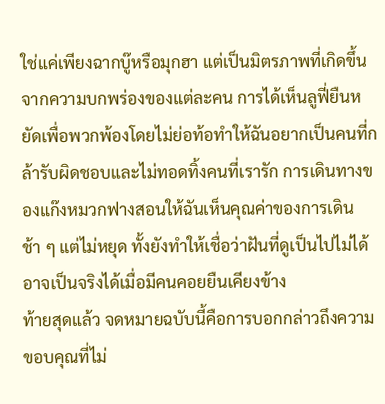ใช่แค่เพียงฉากบู๊หรือมุกฮา แต่เป็นมิตรภาพที่เกิดขึ้นจากความบกพร่องของแต่ละคน การได้เห็นลูฟี่ยืนหยัดเพื่อพวกพ้องโดยไม่ย่อท้อทำให้ฉันอยากเป็นคนที่กล้ารับผิดชอบและไม่ทอดทิ้งคนที่เรารัก การเดินทางของแก๊งหมวกฟางสอนให้ฉันเห็นคุณค่าของการเดินช้า ๆ แต่ไม่หยุด ทั้งยังทำให้เชื่อว่าฝันที่ดูเป็นไปไม่ได้ อาจเป็นจริงได้เมื่อมีคนคอยยืนเคียงข้าง
ท้ายสุดแล้ว จดหมายฉบับนี้คือการบอกกล่าวถึงความขอบคุณที่ไม่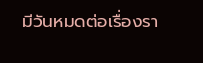มีวันหมดต่อเรื่องรา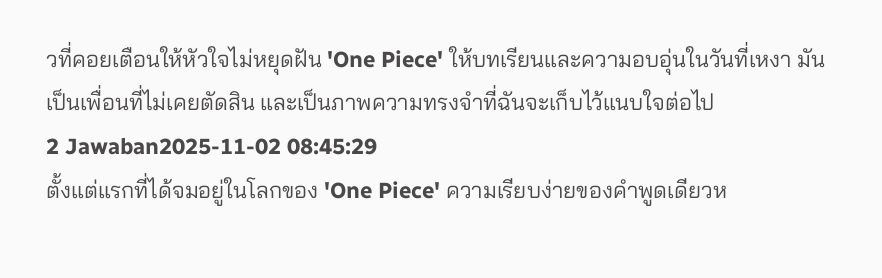วที่คอยเตือนให้หัวใจไม่หยุดฝัน 'One Piece' ให้บทเรียนและความอบอุ่นในวันที่เหงา มันเป็นเพื่อนที่ไม่เคยตัดสิน และเป็นภาพความทรงจำที่ฉันจะเก็บไว้แนบใจต่อไป
2 Jawaban2025-11-02 08:45:29
ตั้งแต่แรกที่ได้จมอยู่ในโลกของ 'One Piece' ความเรียบง่ายของคำพูดเดียวห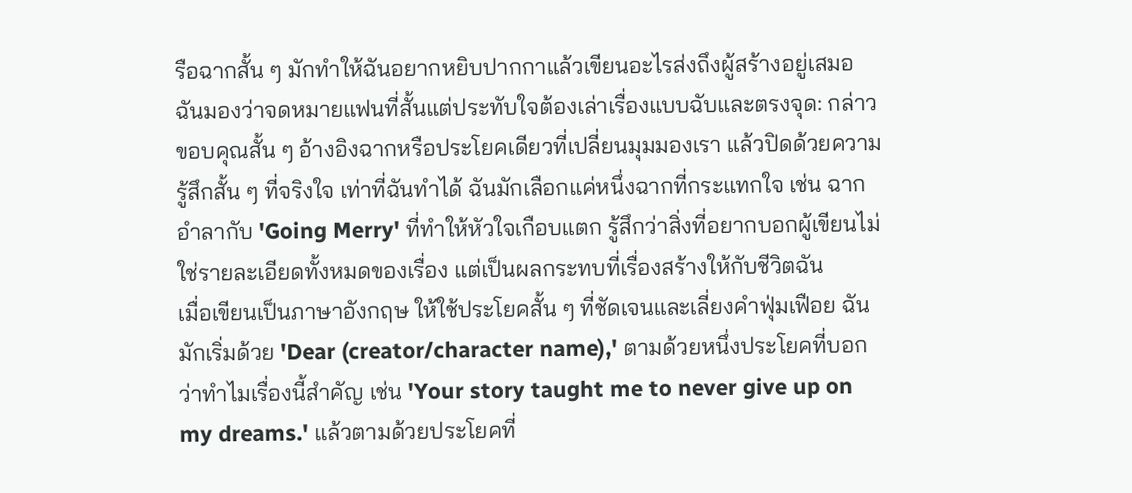รือฉากสั้น ๆ มักทำให้ฉันอยากหยิบปากกาแล้วเขียนอะไรส่งถึงผู้สร้างอยู่เสมอ ฉันมองว่าจดหมายแฟนที่สั้นแต่ประทับใจต้องเล่าเรื่องแบบฉับและตรงจุด: กล่าวขอบคุณสั้น ๆ อ้างอิงฉากหรือประโยคเดียวที่เปลี่ยนมุมมองเรา แล้วปิดด้วยความรู้สึกสั้น ๆ ที่จริงใจ เท่าที่ฉันทำได้ ฉันมักเลือกแค่หนึ่งฉากที่กระแทกใจ เช่น ฉากอำลากับ 'Going Merry' ที่ทำให้หัวใจเกือบแตก รู้สึกว่าสิ่งที่อยากบอกผู้เขียนไม่ใช่รายละเอียดทั้งหมดของเรื่อง แต่เป็นผลกระทบที่เรื่องสร้างให้กับชีวิตฉัน
เมื่อเขียนเป็นภาษาอังกฤษ ให้ใช้ประโยคสั้น ๆ ที่ชัดเจนและเลี่ยงคำฟุ่มเฟือย ฉันมักเริ่มด้วย 'Dear (creator/character name),' ตามด้วยหนึ่งประโยคที่บอกว่าทำไมเรื่องนี้สำคัญ เช่น 'Your story taught me to never give up on my dreams.' แล้วตามด้วยประโยคที่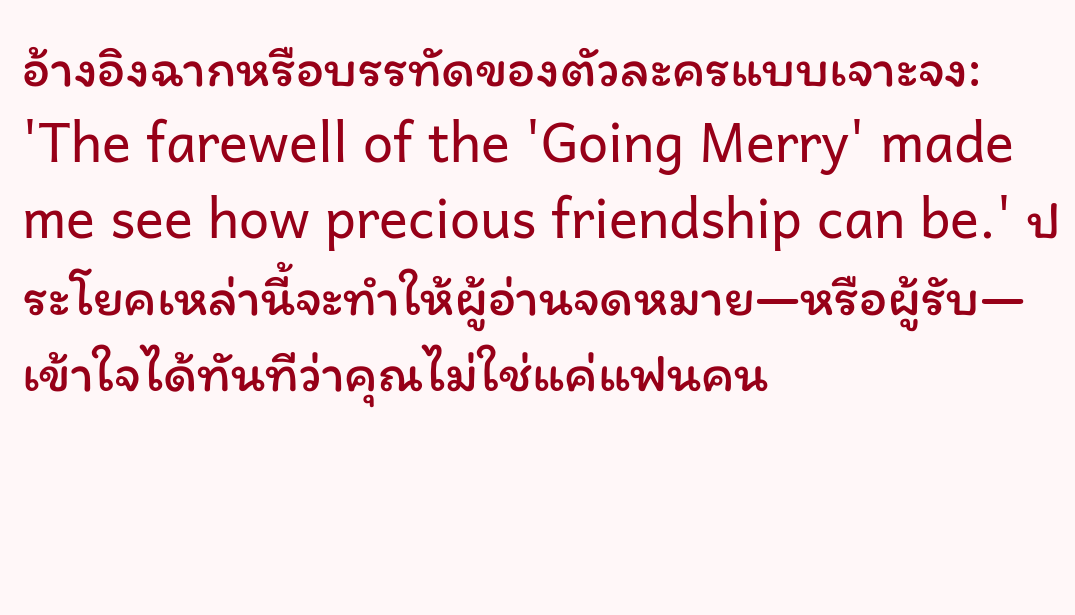อ้างอิงฉากหรือบรรทัดของตัวละครแบบเจาะจง: 'The farewell of the 'Going Merry' made me see how precious friendship can be.' ประโยคเหล่านี้จะทำให้ผู้อ่านจดหมาย—หรือผู้รับ—เข้าใจได้ทันทีว่าคุณไม่ใช่แค่แฟนคน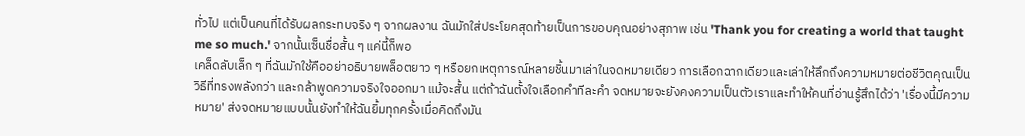ทั่วไป แต่เป็นคนที่ได้รับผลกระทบจริง ๆ จากผลงาน ฉันมักใส่ประโยคสุดท้ายเป็นการขอบคุณอย่างสุภาพ เช่น 'Thank you for creating a world that taught me so much.' จากนั้นเซ็นชื่อสั้น ๆ แค่นี้ก็พอ
เคล็ดลับเล็ก ๆ ที่ฉันมักใช้คืออย่าอธิบายพล็อตยาว ๆ หรือยกเหตุการณ์หลายชิ้นมาเล่าในจดหมายเดียว การเลือกฉากเดียวและเล่าให้ลึกถึงความหมายต่อชีวิตคุณเป็นวิธีที่ทรงพลังกว่า และกล้าพูดความจริงใจออกมา แม้จะสั้น แต่ถ้าฉันตั้งใจเลือกคำทีละคำ จดหมายจะยังคงความเป็นตัวเราและทำให้คนที่อ่านรู้สึกได้ว่า 'เรื่องนี้มีความหมาย' ส่งจดหมายแบบนั้นยังทำให้ฉันยิ้มทุกครั้งเมื่อคิดถึงมัน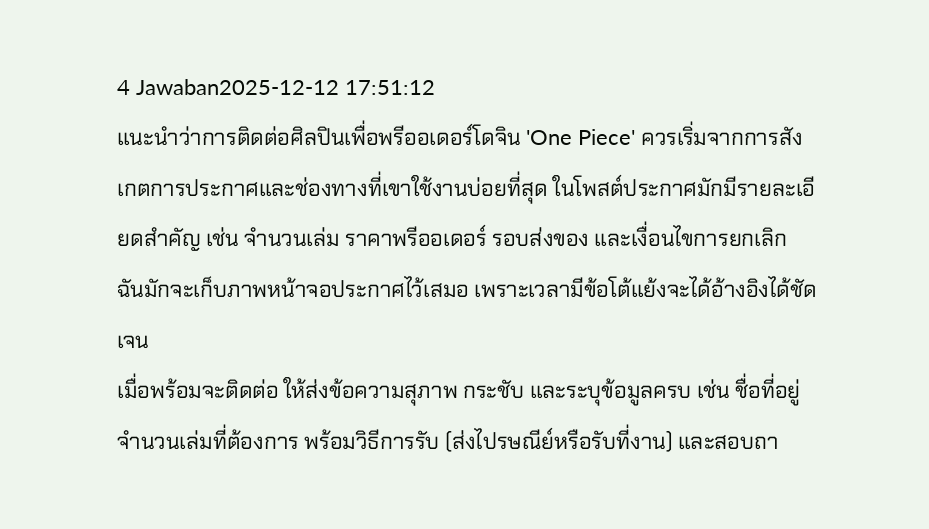4 Jawaban2025-12-12 17:51:12
แนะนำว่าการติดต่อศิลปินเพื่อพรีออเดอร์โดจิน 'One Piece' ควรเริ่มจากการสังเกตการประกาศและช่องทางที่เขาใช้งานบ่อยที่สุด ในโพสต์ประกาศมักมีรายละเอียดสำคัญ เช่น จำนวนเล่ม ราคาพรีออเดอร์ รอบส่งของ และเงื่อนไขการยกเลิก ฉันมักจะเก็บภาพหน้าจอประกาศไว้เสมอ เพราะเวลามีข้อโต้แย้งจะได้อ้างอิงได้ชัดเจน
เมื่อพร้อมจะติดต่อ ให้ส่งข้อความสุภาพ กระชับ และระบุข้อมูลครบ เช่น ชื่อที่อยู่ จำนวนเล่มที่ต้องการ พร้อมวิธีการรับ (ส่งไปรษณีย์หรือรับที่งาน) และสอบถา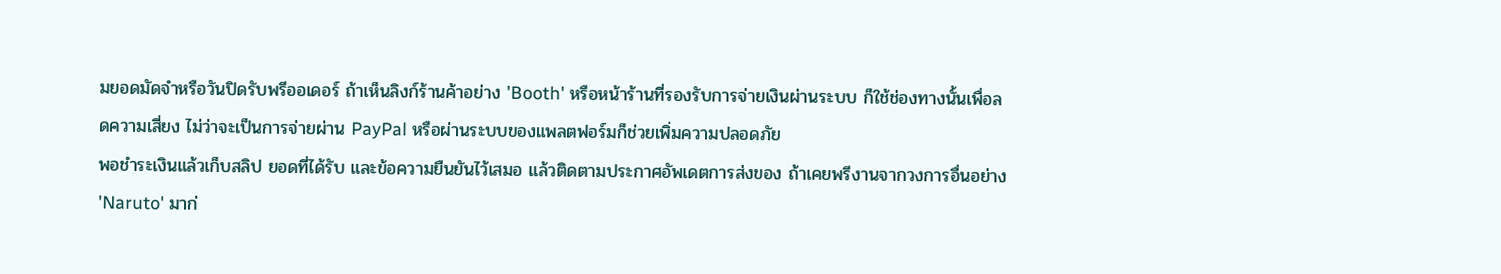มยอดมัดจำหรือวันปิดรับพรีออเดอร์ ถ้าเห็นลิงก์ร้านค้าอย่าง 'Booth' หรือหน้าร้านที่รองรับการจ่ายเงินผ่านระบบ ก็ใช้ช่องทางนั้นเพื่อลดความเสี่ยง ไม่ว่าจะเป็นการจ่ายผ่าน PayPal หรือผ่านระบบของแพลตฟอร์มก็ช่วยเพิ่มความปลอดภัย
พอชำระเงินแล้วเก็บสลิป ยอดที่ได้รับ และข้อความยืนยันไว้เสมอ แล้วติดตามประกาศอัพเดตการส่งของ ถ้าเคยพรีงานจากวงการอื่นอย่าง 'Naruto' มาก่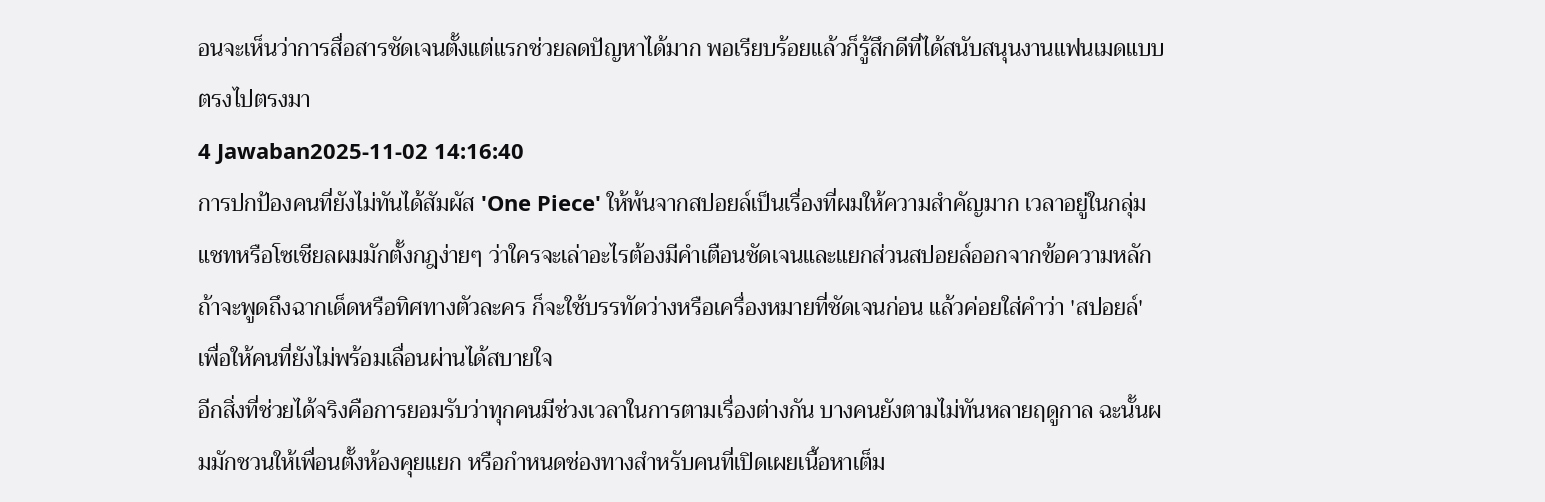อนจะเห็นว่าการสื่อสารชัดเจนตั้งแต่แรกช่วยลดปัญหาได้มาก พอเรียบร้อยแล้วก็รู้สึกดีที่ได้สนับสนุนงานแฟนเมดแบบตรงไปตรงมา
4 Jawaban2025-11-02 14:16:40
การปกป้องคนที่ยังไม่ทันได้สัมผัส 'One Piece' ให้พ้นจากสปอยล์เป็นเรื่องที่ผมให้ความสำคัญมาก เวลาอยู่ในกลุ่มแชทหรือโซเชียลผมมักตั้งกฎง่ายๆ ว่าใครจะเล่าอะไรต้องมีคำเตือนชัดเจนและแยกส่วนสปอยล์ออกจากข้อความหลัก ถ้าจะพูดถึงฉากเด็ดหรือทิศทางตัวละคร ก็จะใช้บรรทัดว่างหรือเครื่องหมายที่ชัดเจนก่อน แล้วค่อยใส่คำว่า 'สปอยล์' เพื่อให้คนที่ยังไม่พร้อมเลื่อนผ่านได้สบายใจ
อีกสิ่งที่ช่วยได้จริงคือการยอมรับว่าทุกคนมีช่วงเวลาในการตามเรื่องต่างกัน บางคนยังตามไม่ทันหลายฤดูกาล ฉะนั้นผมมักชวนให้เพื่อนตั้งห้องคุยแยก หรือกำหนดช่องทางสำหรับคนที่เปิดเผยเนื้อหาเต็ม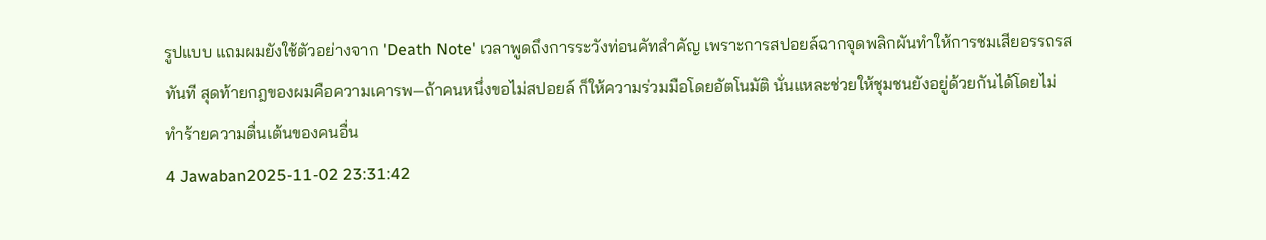รูปแบบ แถมผมยังใช้ตัวอย่างจาก 'Death Note' เวลาพูดถึงการระวังท่อนคัทสำคัญ เพราะการสปอยล์ฉากจุดพลิกผันทำให้การชมเสียอรรถรสทันที สุดท้ายกฎของผมคือความเคารพ—ถ้าคนหนึ่งขอไม่สปอยล์ ก็ให้ความร่วมมือโดยอัตโนมัติ นั่นแหละช่วยให้ชุมชนยังอยู่ด้วยกันได้โดยไม่ทำร้ายความตื่นเต้นของคนอื่น
4 Jawaban2025-11-02 23:31:42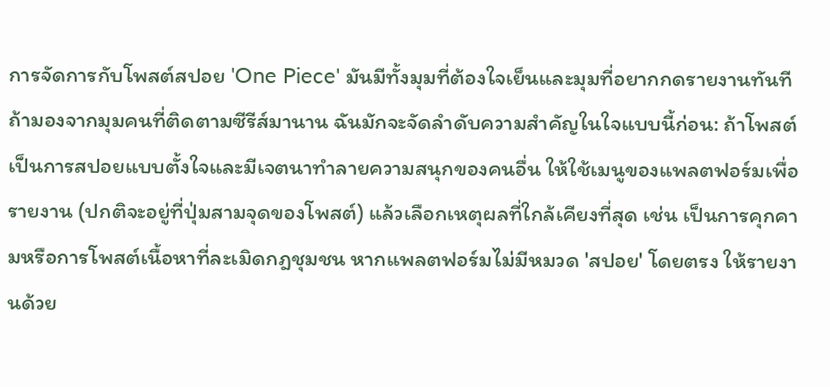การจัดการกับโพสต์สปอย 'One Piece' มันมีทั้งมุมที่ต้องใจเย็นและมุมที่อยากกดรายงานทันที
ถ้ามองจากมุมคนที่ติดตามซีรีส์มานาน ฉันมักจะจัดลำดับความสำคัญในใจแบบนี้ก่อน: ถ้าโพสต์เป็นการสปอยแบบตั้งใจและมีเจตนาทำลายความสนุกของคนอื่น ให้ใช้เมนูของแพลตฟอร์มเพื่อรายงาน (ปกติจะอยู่ที่ปุ่มสามจุดของโพสต์) แล้วเลือกเหตุผลที่ใกล้เคียงที่สุด เช่น เป็นการคุกคามหรือการโพสต์เนื้อหาที่ละเมิดกฎชุมชน หากแพลตฟอร์มไม่มีหมวด 'สปอย' โดยตรง ให้รายงานด้วย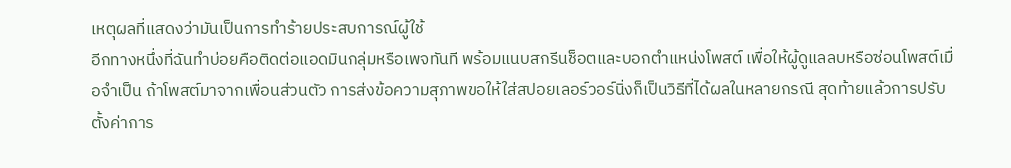เหตุผลที่แสดงว่ามันเป็นการทำร้ายประสบการณ์ผู้ใช้
อีกทางหนึ่งที่ฉันทำบ่อยคือติดต่อแอดมินกลุ่มหรือเพจทันที พร้อมแนบสกรีนช็อตและบอกตำแหน่งโพสต์ เพื่อให้ผู้ดูแลลบหรือซ่อนโพสต์เมื่อจำเป็น ถ้าโพสต์มาจากเพื่อนส่วนตัว การส่งข้อความสุภาพขอให้ใส่สปอยเลอร์วอร์นิ่งก็เป็นวิธีที่ได้ผลในหลายกรณี สุดท้ายแล้วการปรับตั้งค่าการ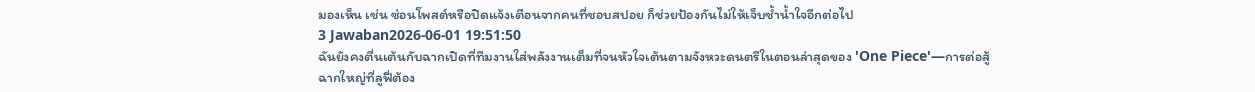มองเห็น เช่น ซ่อนโพสต์หรือปิดแจ้งเตือนจากคนที่ชอบสปอย ก็ช่วยป้องกันไม่ให้เจ็บช้ำน้ำใจอีกต่อไป
3 Jawaban2026-06-01 19:51:50
ฉันยังคงตื่นเต้นกับฉากเปิดที่ทีมงานใส่พลังงานเต็มที่จนหัวใจเต้นตามจังหวะดนตรีในตอนล่าสุดของ 'One Piece'—การต่อสู้ฉากใหญ่ที่ลูฟี่ต้อง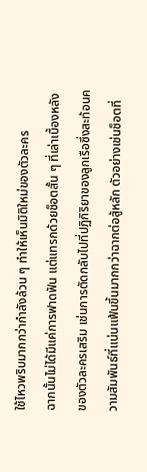ใช้ไหวพริบมากกว่ากำลังล้วน ๆ ทำให้เห็นมิติใหม่ของตัวละคร
ฉากนั้นไม่ได้มีแค่การฟาดฟัน แต่แทรกด้วยช็อตสั้น ๆ ที่เล่าเบื้องหลังของตัวละครเสริม เช่นการตัดกลับไปที่ปฏิกิริยาของลูกเรือซึ่งสะท้อนความสัมพันธ์ที่แน่นแฟ้นขึ้นมากกว่าฉากต่อสู้หลัก ตัวอย่างเช่นช็อตที่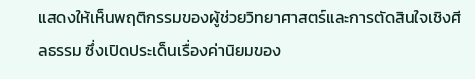แสดงให้เห็นพฤติกรรมของผู้ช่วยวิทยาศาสตร์และการตัดสินใจเชิงศีลธรรม ซึ่งเปิดประเด็นเรื่องค่านิยมของ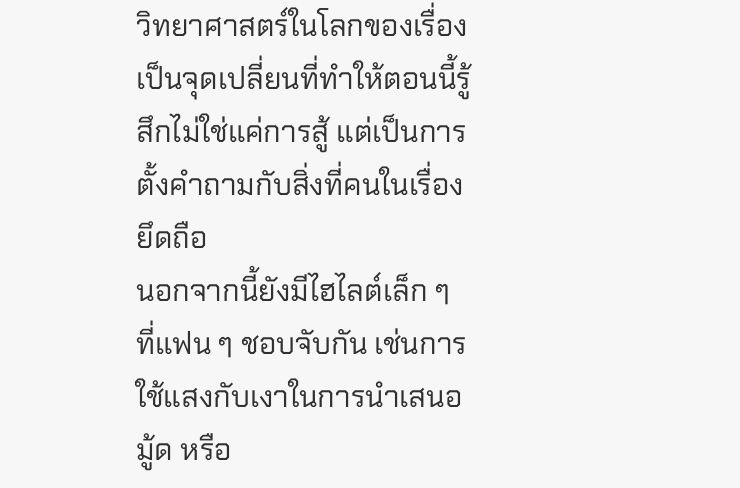วิทยาศาสตร์ในโลกของเรื่อง เป็นจุดเปลี่ยนที่ทำให้ตอนนี้รู้สึกไม่ใช่แค่การสู้ แต่เป็นการตั้งคำถามกับสิ่งที่คนในเรื่องยึดถือ
นอกจากนี้ยังมีไฮไลต์เล็ก ๆ ที่แฟน ๆ ชอบจับกัน เช่นการใช้แสงกับเงาในการนำเสนอมู้ด หรือ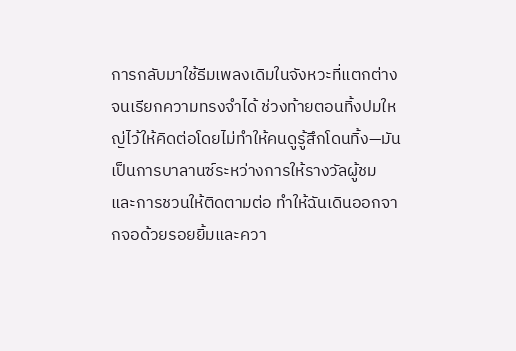การกลับมาใช้ธีมเพลงเดิมในจังหวะที่แตกต่างจนเรียกความทรงจำได้ ช่วงท้ายตอนทิ้งปมใหญ่ไว้ให้คิดต่อโดยไม่ทำให้คนดูรู้สึกโดนทิ้ง—มันเป็นการบาลานซ์ระหว่างการให้รางวัลผู้ชมและการชวนให้ติดตามต่อ ทำให้ฉันเดินออกจากจอด้วยรอยยิ้มและควา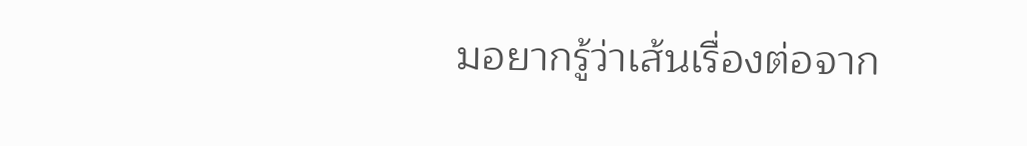มอยากรู้ว่าเส้นเรื่องต่อจาก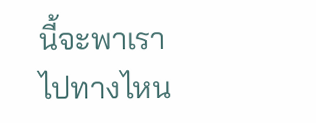นี้จะพาเราไปทางไหน